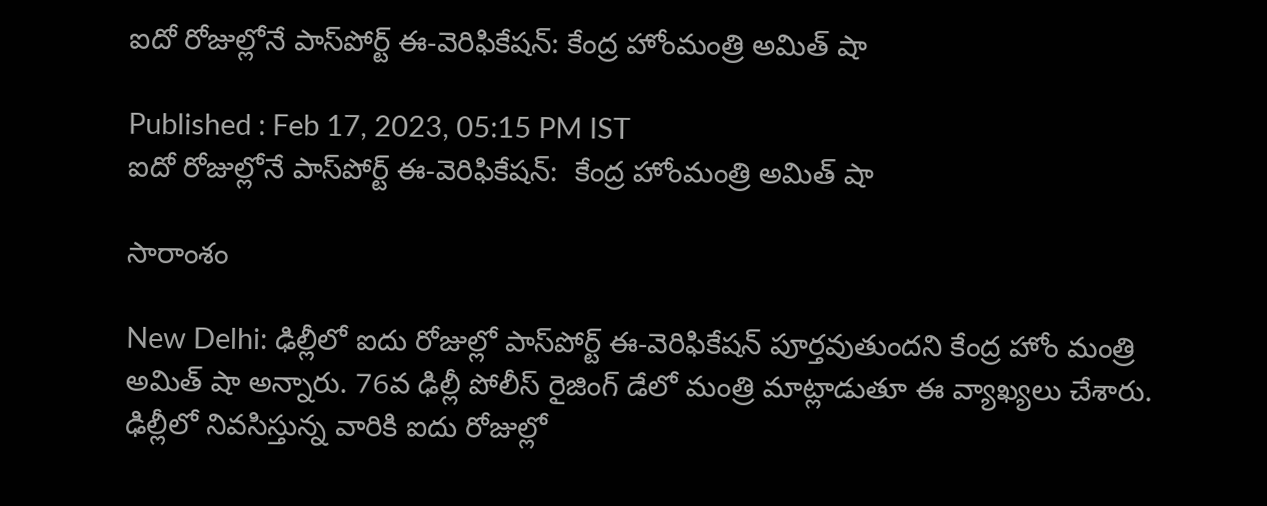ఐదో రోజుల్లోనే పాస్‌పోర్ట్ ఈ-వెరిఫికేషన్: కేంద్ర హోంమంత్రి అమిత్ షా

Published : Feb 17, 2023, 05:15 PM IST
ఐదో రోజుల్లోనే పాస్‌పోర్ట్ ఈ-వెరిఫికేషన్:  కేంద్ర హోంమంత్రి అమిత్ షా

సారాంశం

New Delhi: ఢిల్లీలో ఐదు రోజుల్లో పాస్‌పోర్ట్ ఈ-వెరిఫికేషన్ పూర్త‌వుతుంద‌ని కేంద్ర హోం మంత్రి అమిత్ షా అన్నారు. 76వ ఢిల్లీ పోలీస్ రైజింగ్ డేలో మంత్రి మాట్లాడుతూ ఈ వ్యాఖ్య‌లు చేశారు. ఢిల్లీలో నివసిస్తున్న వారికి ఐదు రోజుల్లో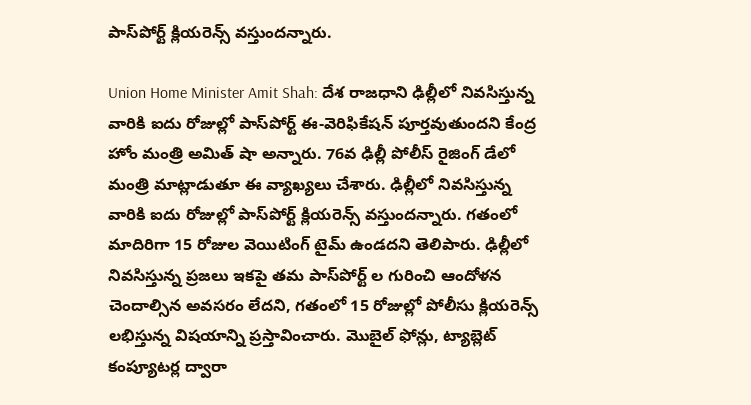పాస్‌పోర్ట్ క్లియరెన్స్ వ‌స్తుంద‌న్నారు.

Union Home Minister Amit Shah: దేశ రాజధాని ఢిల్లీలో నివసిస్తున్న వారికి ఐదు రోజుల్లో పాస్‌పోర్ట్ ఈ-వెరిఫికేషన్ పూర్త‌వుతుంద‌ని కేంద్ర హోం మంత్రి అమిత్ షా అన్నారు. 76వ ఢిల్లీ పోలీస్ రైజింగ్ డేలో మంత్రి మాట్లాడుతూ ఈ వ్యాఖ్య‌లు చేశారు. ఢిల్లీలో నివసిస్తున్న వారికి ఐదు రోజుల్లో పాస్‌పోర్ట్ క్లియరెన్స్ వ‌స్తుంద‌న్నారు. గతంలో మాదిరిగా 15 రోజుల వెయిటింగ్ టైమ్ ఉండద‌ని తెలిపారు. ఢిల్లీలో నివసిస్తున్న ప్రజలు ఇకపై తమ పాస్‌పోర్ట్ ల గురించి ఆందోళన చెందాల్సిన అవసరం లేదని, గతంలో 15 రోజుల్లో పోలీసు క్లియరెన్స్ లభిస్తున్న విష‌యాన్ని ప్ర‌స్తావించారు. మొబైల్ ఫోన్లు, ట్యాబ్లెట్ కంప్యూటర్ల ద్వారా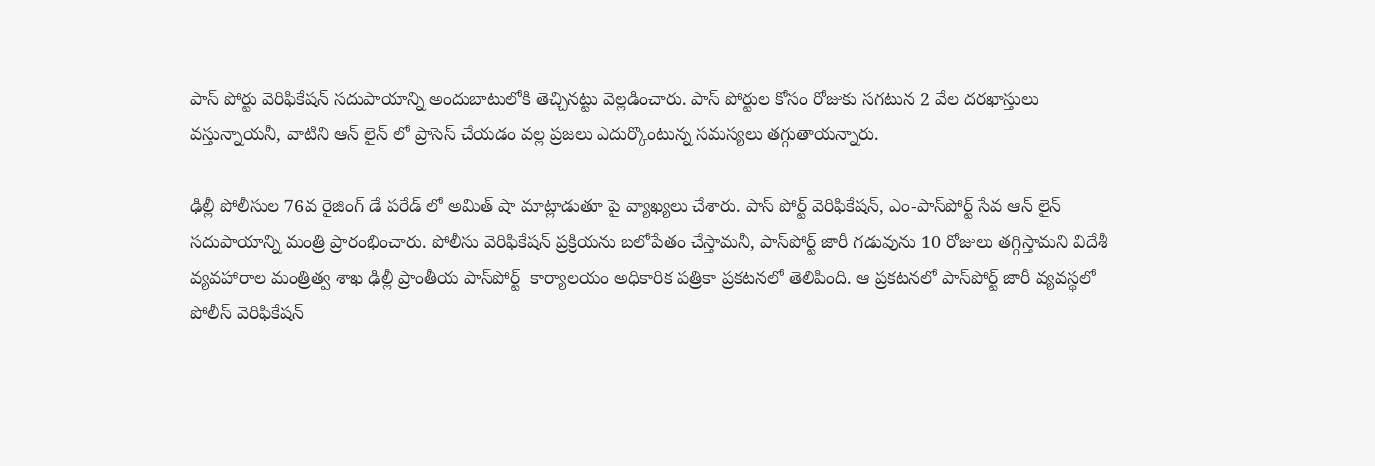పాస్ పోర్టు వెరిఫికేషన్ సదుపాయాన్ని అందుబాటులోకి తెచ్చిన‌ట్టు వెల్ల‌డించారు. పాస్ పోర్టుల కోసం రోజుకు సగటున 2 వేల దరఖాస్తులు వస్తున్నాయనీ, వాటిని ఆన్ లైన్ లో ప్రాసెస్ చేయడం వల్ల ప్రజలు ఎదుర్కొంటున్న సమస్యలు తగ్గుతాయన్నారు.

ఢిల్లీ పోలీసుల 76వ రైజింగ్ డే పరేడ్ లో అమిత్ షా మాట్లాడుతూ పై వ్యాఖ్య‌లు చేశారు. పాస్ పోర్ట్ వెరిఫికేషన్, ఎం-పాస్‌పోర్ట్ సేవ ఆన్ లైన్ సదుపాయాన్ని మంత్రి ప్రారంభించారు. పోలీసు వెరిఫికేషన్ ప్రక్రియను బలోపేతం చేస్తామనీ, పాస్‌పోర్ట్ జారీ గడువును 10 రోజులు తగ్గిస్తామని విదేశీ వ్యవహారాల మంత్రిత్వ శాఖ ఢిల్లీ ప్రాంతీయ పాస్‌పోర్ట్  కార్యాలయం అధికారిక పత్రికా ప్రకటనలో తెలిపింది. ఆ ప్రకటనలో పాస్‌పోర్ట్ జారీ వ్యవస్థలో పోలీస్ వెరిఫికేషన్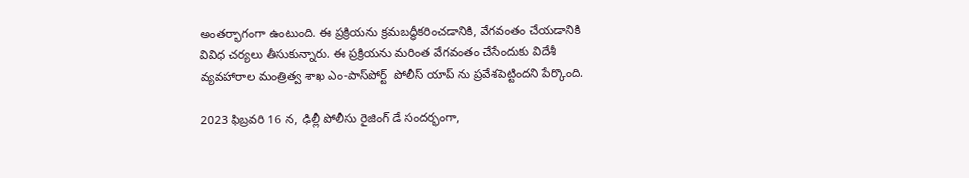అంతర్భాగంగా ఉంటుంది. ఈ ప్రక్రియను క్రమబద్ధీకరించడానికి, వేగవంతం చేయడానికి వివిధ చర్యలు తీసుకున్నారు. ఈ ప్రక్రియను మరింత వేగవంతం చేసేందుకు విదేశీ వ్యవహారాల మంత్రిత్వ శాఖ ఎం-పాస్‌పోర్ట్  పోలీస్ యాప్ ను ప్రవేశపెట్టిందని పేర్కొంది.

2023 ఫిబ్రవరి 16 న, ఢిల్లీ పోలీసు రైజింగ్ డే సందర్భంగా,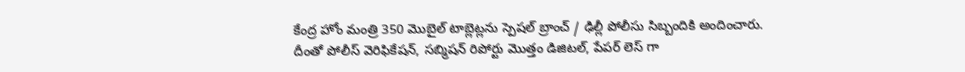కేంద్ర‌ హోం మంత్రి 350 మొబైల్ టాబ్లెట్లను స్పెషల్ బ్రాంచ్ / ఢిల్లీ పోలీసు సిబ్బందికి అందించారు. దీంతో పోలీస్ వెరిఫికేషన్, సబ్మిషన్ రిపోర్టు మొత్తం డిజిటల్, పేపర్ లెస్ గా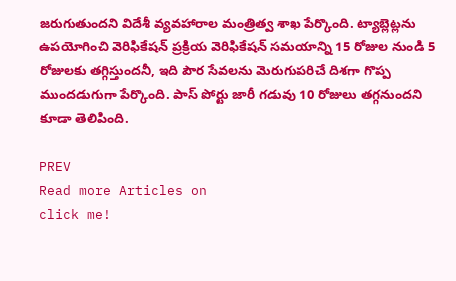జరుగుతుంద‌ని విదేశీ వ్యవహారాల మంత్రిత్వ శాఖ పేర్కొంది. ట్యాబ్లెట్లను ఉపయోగించి వెరిఫికేషన్ ప్రక్రియ వెరిఫికేషన్ సమయాన్ని 15 రోజుల నుండి 5 రోజులకు తగ్గిస్తుందనీ, ఇది పౌర సేవలను మెరుగుపరిచే దిశగా గొప్ప ముంద‌డుగుగా పేర్కొంది. పాస్ పోర్టు జారీ గడువు 10 రోజులు తగ్గనుందని కూడా తెలిపింది.

PREV
Read more Articles on
click me!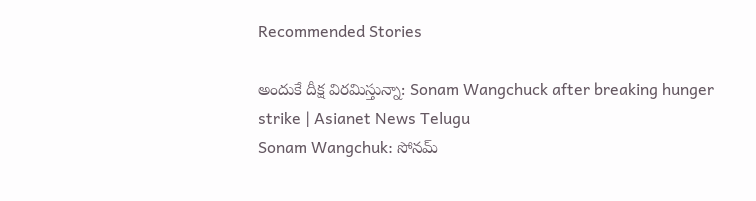Recommended Stories

అందుకే దీక్ష విరమిస్తున్నా: Sonam Wangchuck after breaking hunger strike | Asianet News Telugu
Sonam Wangchuk: సోనమ్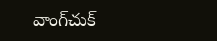వాంగ్‌చుక్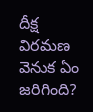దీక్ష విరమణ వెనుక ఏం జరిగింది?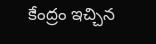కేంద్రం ఇచ్చిన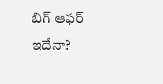బిగ్ ఆఫర్ ఇదేనా?